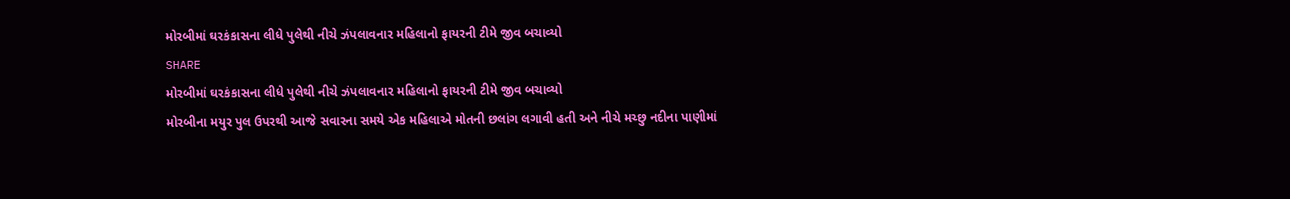મોરબીમાં ઘરકંકાસના લીધે પુલેથી નીચે ઝંપલાવનાર મહિલાનો ફાયરની ટીમે જીવ બચાવ્યો
SHARE
મોરબીમાં ઘરકંકાસના લીધે પુલેથી નીચે ઝંપલાવનાર મહિલાનો ફાયરની ટીમે જીવ બચાવ્યો
મોરબીના મયુર પુલ ઉપરથી આજે સવારના સમયે એક મહિલાએ મોતની છલાંગ લગાવી હતી અને નીચે મચ્છુ નદીના પાણીમાં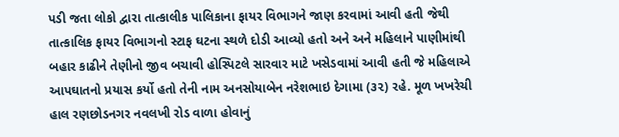પડી જતા લોકો દ્વારા તાત્કાલીક પાલિકાના ફાયર વિભાગને જાણ કરવામાં આવી હતી જેથી તાત્કાલિક ફાયર વિભાગનો સ્ટાફ ઘટના સ્થળે દોડી આવ્યો હતો અને અને મહિલાને પાણીમાંથી બહાર કાઢીને તેણીનો જીવ બચાવી હોસ્પિટલે સારવાર માટે ખસેડવામાં આવી હતી જે મહિલાએ આપઘાતનો પ્રયાસ કર્યો હતો તેની નામ અનસોયાબેન નરેશભાઇ દેગામા (૩૨) રહે. મૂળ ખખરેચી હાલ રણછોડનગર નવલખી રોડ વાળા હોવાનું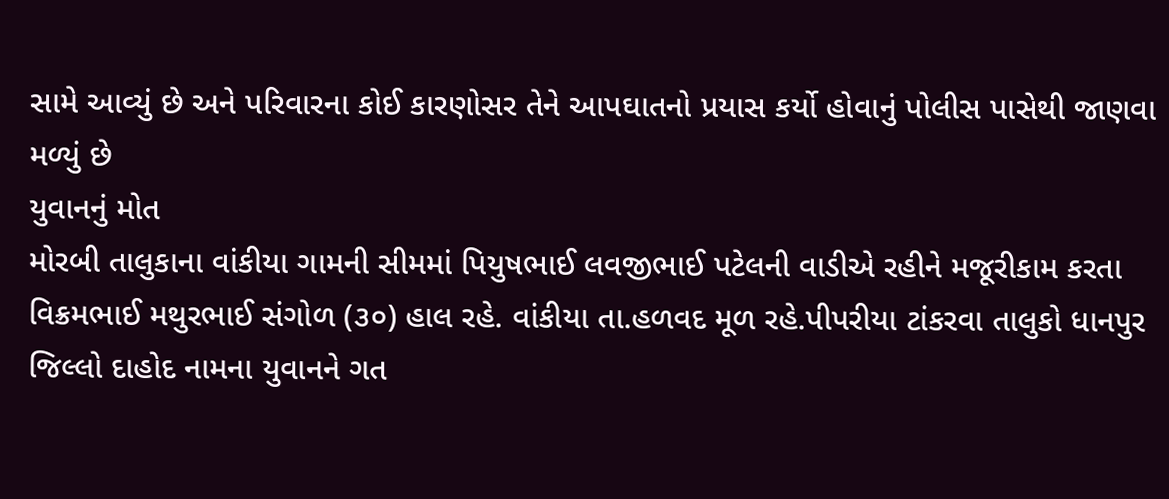સામે આવ્યું છે અને પરિવારના કોઈ કારણોસર તેને આપઘાતનો પ્રયાસ કર્યો હોવાનું પોલીસ પાસેથી જાણવા મળ્યું છે
યુવાનનું મોત
મોરબી તાલુકાના વાંકીયા ગામની સીમમાં પિયુષભાઈ લવજીભાઈ પટેલની વાડીએ રહીને મજૂરીકામ કરતા વિક્રમભાઈ મથુરભાઈ સંગોળ (૩૦) હાલ રહે. વાંકીયા તા.હળવદ મૂળ રહે.પીપરીયા ટાંકરવા તાલુકો ધાનપુર જિલ્લો દાહોદ નામના યુવાનને ગત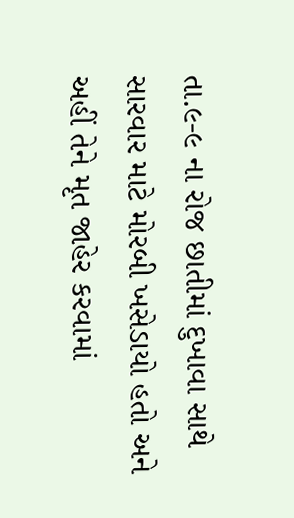તા.૯-૯ ના રોજ છાતીમાં દુખાવા સાથે સારવાર માટે મોરબી ખસેડાયો હતો અને અહીં તેને મૃત જાહેર કરવામાં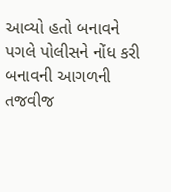આવ્યો હતો બનાવને પગલે પોલીસને નોંધ કરી બનાવની આગળની તજવીજ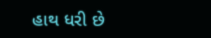હાથ ધરી છે